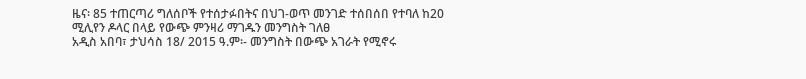ዜና፡ 85 ተጠርጣሪ ግለሰቦች የተሰታፉበትና በህገ-ወጥ መንገድ ተሰበሰበ የተባለ ከ20 ሚሊየን ዶላር በላይ የውጭ ምንዛሪ ማገዱን መንግስት ገለፀ
አዲስ አበባ፣ ታህሳስ 18/ 2015 ዓ.ም፡- መንግስት በውጭ አገራት የሚኖሩ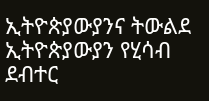ኢትዮጵያውያንና ትውልደ ኢትዮጵያውያን የሂሳብ ደብተር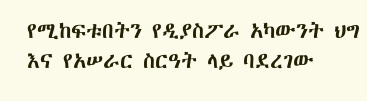የሚከፍቱበትን የዲያስፖራ አካውንት ህግ እና የአሠራር ስርዓት ላይ ባደረገው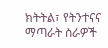ክትትል፣ የትንተናና ማጣራት ስራዎች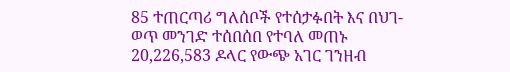85 ተጠርጣሪ ግለሰቦች የተሰታፉበት እና በህገ-ወጥ መንገድ ተሰበሰበ የተባለ መጠኑ 20,226,583 ዶላር የውጭ አገር ገንዘብ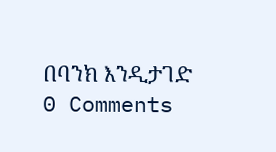በባንክ እንዲታገድ
0 Comments